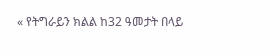« የትግራይን ክልል ከ32 ዓመታት በላይ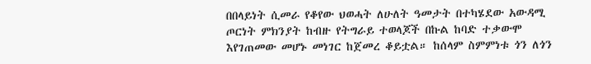በበላይነት ሲመራ የቆየው ህወሓት ለሁለት ዓመታት በተካሄደው አውዳሚ ጦርነት ምክንያት ከብዙ የትግራይ ተወላጆች በኩል ከባድ ተቃውሞ እየገጠመው መሆኑ መነገር ከጀመረ ቆይቷል። ከሰላም ስምምነቱ ጎን ለጎን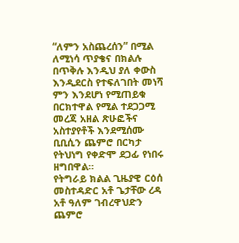“ለምን አስጨረሰን” በሚል ለሚነሳ ጥያቄና በክልሉ በጥቅሉ እንዲህ ያለ ቀውስ እንዲደርስ የተፍለገበት መነሻ ምን እንደሆነ የሚጠይቁ በርክተዋል የሚል ተደጋጋሚ መረጃ አዘል ጽሁፎችና አስተያየቶች እንደሚሰሙ ቢቢሲን ጨምሮ በርካታ የትህነግ የቀድሞ ደጋፊ የነበሩ ዘግበዋል።
የትግራይ ክልል ጊዜያዊ ርዕሰ መስተዳድር አቶ ጌታቸው ረዳ አቶ ዓለም ገብረዋህድን ጨምሮ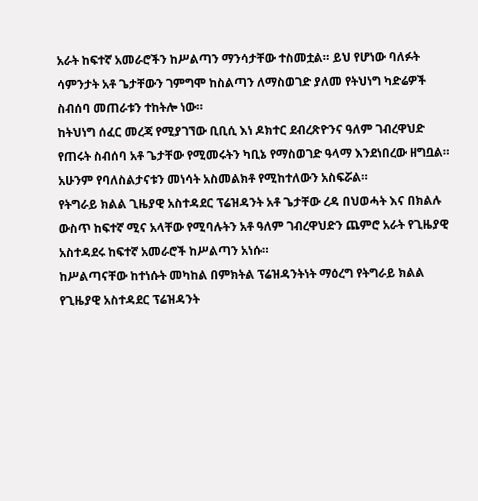አራት ከፍተኛ አመራሮችን ከሥልጣን ማንሳታቸው ተስመቷል። ይህ የሆነው ባለፉት ሳምንታት አቶ ጌታቸውን ገምግሞ ከስልጣን ለማስወገድ ያለመ የትህነግ ካድሬዎች ስብሰባ መጠራቱን ተከትሎ ነው።
ከትህነግ ሰፈር መረጃ የሚያገኘው ቢቢሲ እነ ዶክተር ደብረጽዮንና ዓለም ገብረዋህድ የጠሩት ስብሰባ አቶ ጌታቸው የሚመሩትን ካቢኔ የማስወገድ ዓላማ እንደነበረው ዘግቧል። አሁንም የባለስልታናቱን መነሳት አስመልክቶ የሚከተለውን አስፍሯል።
የትግራይ ክልል ጊዜያዊ አስተዳደር ፕሬዝዳንት አቶ ጌታቸው ረዳ በህወሓት እና በክልሉ ውስጥ ከፍተኛ ሚና አላቸው የሚባሉትን አቶ ዓለም ገብረዋህድን ጨምሮ አራት የጊዜያዊ አስተዳደሩ ከፍተኛ አመራሮች ከሥልጣን አነሱ።
ከሥልጣናቸው ከተነሱት መካከል በምክትል ፕሬዝዳንትነት ማዕረግ የትግራይ ክልል የጊዜያዊ አስተዳደር ፕሬዝዳንት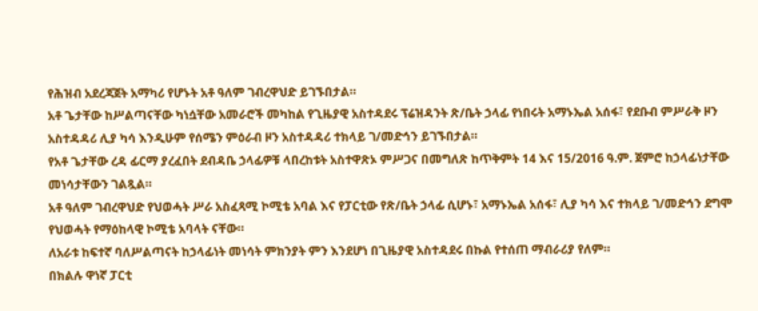የሕዝብ አደረጃጀት አማካሪ የሆኑት አቶ ዓለም ገብረዋህድ ይገኙበታል።
አቶ ጌታቸው ከሥልጣናቸው ካነሷቸው አመራሮች መካከል የጊዜያዊ አስተዳደሩ ፕሬዝዳንት ጽ/ቤት ኃላፊ የነበሩት አማኑኤል አሰፋ፣ የደቡብ ምሥራቅ ዞን አስተዳዳሪ ሊያ ካሳ እንዲሁም የሰሜን ምዕራብ ዞን አስተዳዳሪ ተክላይ ገ/መድኅን ይገኙበታል።
የአቶ ጌታቸው ረዳ ፊርማ ያረፈበት ደብዳቤ ኃላፊዎቹ ላበረከቱት አስተዋጽኦ ምሥጋና በመግለጽ ከጥቅምት 14 እና 15/2016 ዓ.ም. ጀምሮ ከኃላፊነታቸው መነሳታቸውን ገልጿል።
አቶ ዓለም ገብረዋህድ የህወሓት ሥራ አስፈጻሚ ኮሚቴ አባል እና የፓርቲው የጽ/ቤት ኃላፊ ሲሆኑ፣ አማኑኤል አሰፋ፣ ሊያ ካሳ እና ተክላይ ገ/መድኅን ደግሞ የህወሓት የማዕከላዊ ኮሚቴ አባላት ናቸው።
ለአራቱ ከፍተኛ ባለሥልጣናት ከኃላፊነት መነሳት ምክንያት ምን እንደሆነ በጊዜያዊ አስተዳደሩ በኩል የተሰጠ ማብራሪያ የለም።
በክልሉ ዋነኛ ፓርቲ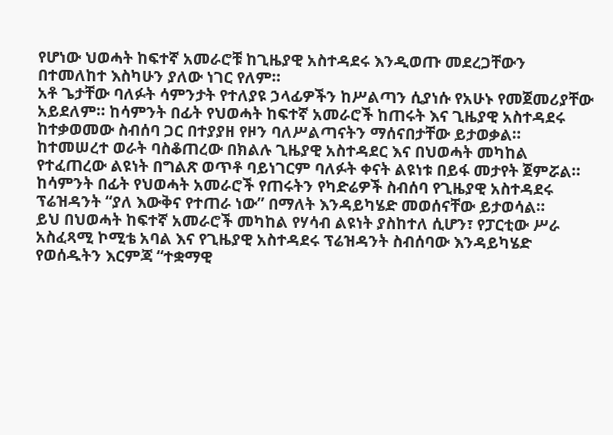የሆነው ህወሓት ከፍተኛ አመራሮቹ ከጊዜያዊ አስተዳደሩ እንዲወጡ መደረጋቸውን በተመለከተ እስካሁን ያለው ነገር የለም።
አቶ ጌታቸው ባለፉት ሳምንታት የተለያዩ ኃላፊዎችን ከሥልጣን ሲያነሱ የአሁኑ የመጀመሪያቸው አይደለም። ከሳምንት በፊት የህወሓት ከፍተኛ አመራሮች ከጠሩት እና ጊዜያዊ አስተዳደሩ ከተቃወመው ስብሰባ ጋር በተያያዘ የዞን ባለሥልጣናትን ማሰናበታቸው ይታወቃል።
ከተመሠረተ ወራት ባስቆጠረው በክልሉ ጊዜያዊ አስተዳደር እና በህወሓት መካከል የተፈጠረው ልዩነት በግልጽ ወጥቶ ባይነገርም ባለፉት ቀናት ልዩነቱ በይፋ መታየት ጀምሯል።
ከሳምንት በፊት የህወሓት አመራሮች የጠሩትን የካድሬዎች ስብሰባ የጊዜያዊ አስተዳደሩ ፕሬዝዳንት “ያለ እውቅና የተጠራ ነው” በማለት እንዳይካሄድ መወሰናቸው ይታወሳል።
ይህ በህወሓት ከፍተኛ አመራሮች መካከል የሃሳብ ልዩነት ያስከተለ ሲሆን፣ የፓርቲው ሥራ አስፈጻሚ ኮሚቴ አባል እና የጊዜያዊ አስተዳደሩ ፕሬዝዳንት ስብሰባው እንዳይካሄድ የወሰዱትን እርምጃ “ተቋማዊ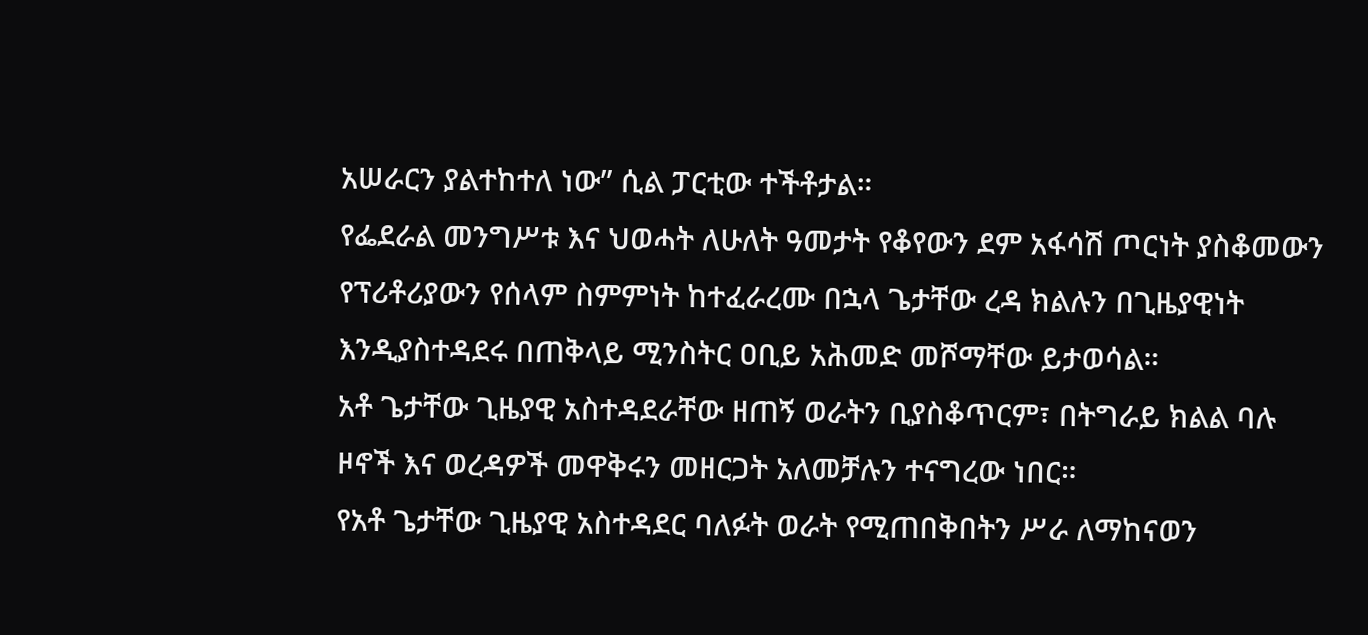አሠራርን ያልተከተለ ነው” ሲል ፓርቲው ተችቶታል።
የፌደራል መንግሥቱ እና ህወሓት ለሁለት ዓመታት የቆየውን ደም አፋሳሽ ጦርነት ያስቆመውን የፕሪቶሪያውን የሰላም ስምምነት ከተፈራረሙ በኋላ ጌታቸው ረዳ ክልሉን በጊዜያዊነት እንዲያስተዳደሩ በጠቅላይ ሚንስትር ዐቢይ አሕመድ መሾማቸው ይታወሳል።
አቶ ጌታቸው ጊዜያዊ አስተዳደራቸው ዘጠኝ ወራትን ቢያስቆጥርም፣ በትግራይ ክልል ባሉ ዞኖች እና ወረዳዎች መዋቅሩን መዘርጋት አለመቻሉን ተናግረው ነበር።
የአቶ ጌታቸው ጊዜያዊ አስተዳደር ባለፉት ወራት የሚጠበቅበትን ሥራ ለማከናወን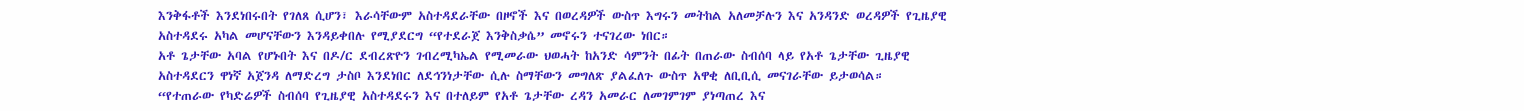እንቅፋቶች እንደነበሩበት የገለጸ ሲሆን፣ እራሳቸውም አስተዳደራቸው በዞኖች እና በወረዳዎች ውስጥ እግሩን መትከል አለመቻሉን እና አንዳንድ ወረዳዎች የጊዜያዊ አስተዳደሩ አካል መሆናቸውን እንዳይቀበሉ የሚያደርግ “የተደራጀ እንቅስቃሴ” መኖሩን ተናገረው ነበር።
አቶ ጌታቸው አባል የሆኑበት እና በዶ/ር ደብረጽዮን ገብረሚካኤል የሚመራው ህወሓት ከአንድ ሳምንት በፊት በጠራው ስብሰባ ላይ የአቶ ጌታቸው ጊዜያዊ አስተዳደርን ዋነኛ አጀንዳ ለማድረግ ታስቦ እንደነበር ለደኅንነታቸው ሲሉ ስማቸውን መግለጽ ያልፈለጉ ውስጥ አዋቂ ለቢቢሲ መናገራቸው ይታወሳል።
“የተጠራው የካድሬዎች ስብሰባ የጊዜያዊ አስተዳደሩን እና በተለይም የአቶ ጌታቸው ረዳን አመራር ለመገምገም ያነጣጠረ እና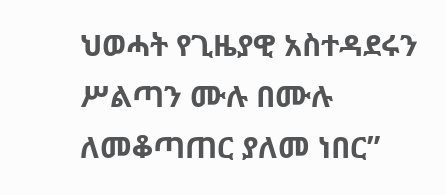ህወሓት የጊዜያዊ አስተዳደሩን ሥልጣን ሙሉ በሙሉ ለመቆጣጠር ያለመ ነበር”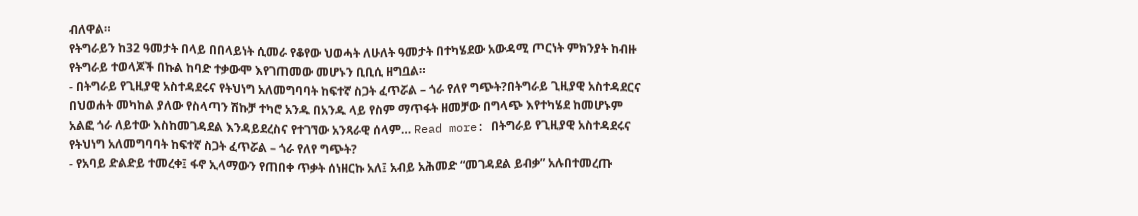ብለዋል።
የትግራይን ከ32 ዓመታት በላይ በበላይነት ሲመራ የቆየው ህወሓት ለሁለት ዓመታት በተካሄደው አውዳሚ ጦርነት ምክንያት ከብዙ የትግራይ ተወላጆች በኩል ከባድ ተቃውሞ እየገጠመው መሆኑን ቢቢሲ ዘግቧል።
- በትግራይ የጊዚያዊ አስተዳደሩና የትህነግ አለመግባባት ከፍተኛ ስጋት ፈጥሯል – ጎራ የለየ ግጭት?በትግራይ ጊዚያዊ አስተዳደርና በህወሐት መካከል ያለው የስላጣን ሽኩቻ ተካሮ አንዱ በአንዱ ላይ የስም ማጥፋት ዘመቻው በግላጭ እየተካሄደ ከመሆኑም አልፎ ጎራ ለይተው እስከመገዳደል እንዳይደረስና የተገኘው አንጻራዊ ሰላም… Read more: በትግራይ የጊዚያዊ አስተዳደሩና የትህነግ አለመግባባት ከፍተኛ ስጋት ፈጥሯል – ጎራ የለየ ግጭት?
- የአባይ ድልድይ ተመረቀ፤ ፋኖ ኢላማውን የጠበቀ ጥቃት ሰነዘርኩ አለ፤ አብይ አሕመድ “መገዳደል ይብቃ” አሉበተመረጡ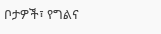ቦታዎች፣ የግልና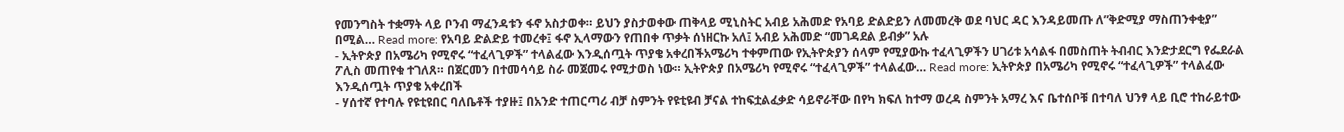የመንግስት ተቋማት ላይ ቦንብ ማፈንዳቱን ፋኖ አስታወቀ። ይህን ያስታወቀው ጠቅላይ ሚኒስትር አብይ አሕመድ የአባይ ድልድይን ለመመረቅ ወደ ባህር ዳር እንዳይመጡ ለ”ቅድሚያ ማስጠንቀቂያ” በሚል… Read more: የአባይ ድልድይ ተመረቀ፤ ፋኖ ኢላማውን የጠበቀ ጥቃት ሰነዘርኩ አለ፤ አብይ አሕመድ “መገዳደል ይብቃ” አሉ
- ኢትዮጵያ በአሜሪካ የሚኖሩ “ተፈላጊዎች” ተላልፈው እንዲሰጧት ጥያቄ አቀረበችአሜሪካ ተቀምጠው የኢትዮጵያን ሰላም የሚያውኩ ተፈላጊዎችን ሀገሪቱ አሳልፋ በመስጠት ትብብር እንድታደርግ የፌደራል ፖሊስ መጠየቁ ተገለጸ። በጀርመን በተመሳሳይ ስራ መጀመሩ የሚታወስ ነው። ኢትዮጵያ በአሜሪካ የሚኖሩ “ተፈላጊዎች” ተላልፈው… Read more: ኢትዮጵያ በአሜሪካ የሚኖሩ “ተፈላጊዎች” ተላልፈው እንዲሰጧት ጥያቄ አቀረበች
- ሃሰተኛ የተባሉ የዩቲዩበር ባለቤቶች ተያዙ፤ በአንድ ተጠርጣሪ ብቻ ስምንት የዩቲዩብ ቻናል ተከፍቷልፈቃድ ሳይኖራቸው በየካ ክፍለ ከተማ ወረዳ ስምንት አማረ እና ቤተሰቦቹ በተባለ ህንፃ ላይ ቢሮ ተከራይተው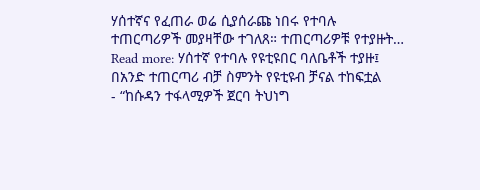ሃሰተኛና የፈጠራ ወሬ ሲያሰራጩ ነበሩ የተባሉ ተጠርጣሪዎች መያዛቸው ተገለጸ። ተጠርጣሪዎቹ የተያዙት… Read more: ሃሰተኛ የተባሉ የዩቲዩበር ባለቤቶች ተያዙ፤ በአንድ ተጠርጣሪ ብቻ ስምንት የዩቲዩብ ቻናል ተከፍቷል
- “ከሱዳን ተፋላሚዎች ጀርባ ትህነግ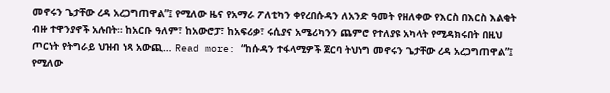መኖሩን ጌታቸው ረዳ አረጋግጠዋል”፤ የሚለው ዜና የአማራ ፖለቲካን ቀየረበሱዳን ለአንድ ዓመት የዘለቀው የእርስ በእርስ እልቂት ብዙ ተዋንያኖች አሉበት። ከአርቡ ዓለም፣ ከአውሮፓ፣ ከአፍሪቃ፣ ሩሲያና አሜሪካንን ጨምሮ የተለያዩ አካላት የሚዳክሩበት በዚህ ጦርነት የትግራይ ህዝብ ነጻ አውጪ… Read more: “ከሱዳን ተፋላሚዎች ጀርባ ትህነግ መኖሩን ጌታቸው ረዳ አረጋግጠዋል”፤ የሚለው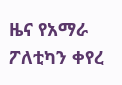ዜና የአማራ ፖለቲካን ቀየረ